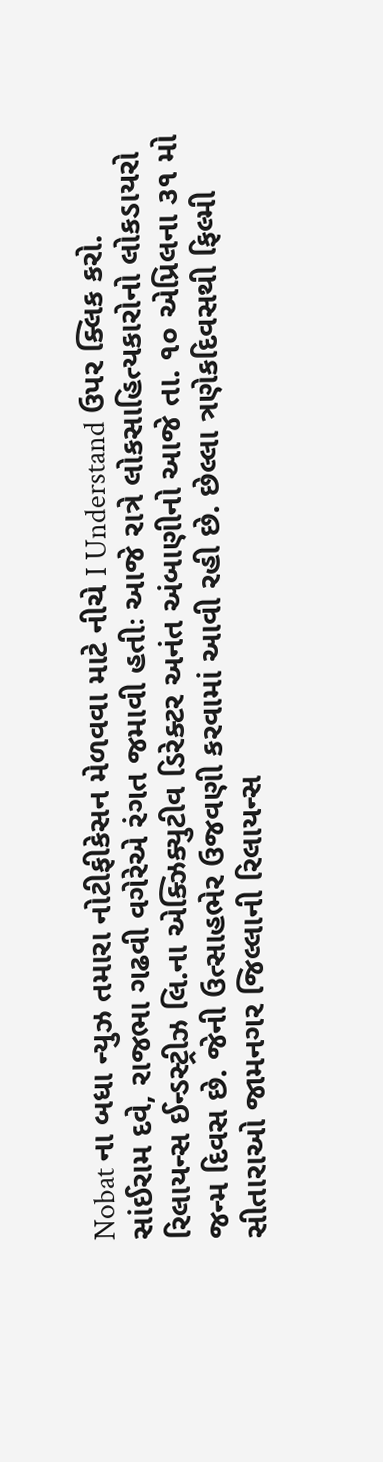Nobat ના બધા ન્યુઝ તમારા નોટીફીકેસન મેળવવા માટે નીચે I Understand ઉપર ક્લિક કરો.
સાંઈરામ દવે, રાજભા ગઢવી વગેરેએ રંગત જમાવી હતીઃ આજે રાત્રે લોકસાહિત્યકારોનો લોકડાયરો
રિલાયન્સ ઈન્ડસ્ટ્રીઝ લિ.ના એક્ઝિક્યુટીવ ડિરેક્ટર અનંત અંબાણીનો આજે તા. ૧૦ એપ્રિલના ૩૧ મો જન્મ દિવસ છે. જેની ઉત્સાહભેર ઉજવણી કરવામાં આવી રહી છે. છેલ્લા ત્રણેકદિવસથી ફિલ્મી સીતારાઓ જામનગર જિલ્લાની રિલાયન્સ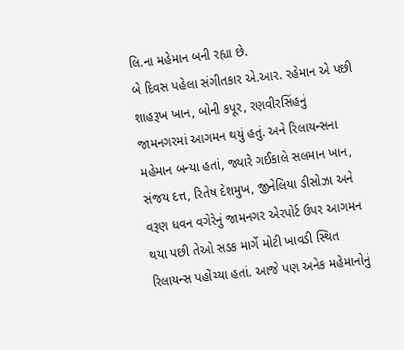લિ.ના મહેમાન બની રહ્યા છે.
બે દિવસ પહેલા સંગીતકાર એ.આર. રહેમાન એ પછી શાહરૂખ ખાન, બોની કપૂર, રણવીરસિંહનું જામનગરમાં આગમન થયું હતું. અને રિલાયન્સના મહેમાન બન્યા હતાં, જ્યારે ગઈકાલે સલમાન ખાન, સંજય દત્ત, રિતેષ દેશમુખ, જીનેલિયા ડીસોઝા અને વરૂણ ધવન વગેરેનું જામનગર એરપોર્ટ ઉપર આગમન થયા પછી તેઓ સડક માર્ગે મોટી ખાવડી સ્થિત રિલાયન્સ પહોંચ્યા હતાં. આજે પણ અનેક મહેમાનોનું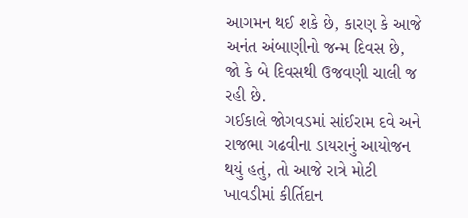આગમન થઈ શકે છે, કારણ કે આજે અનંત અંબાણીનો જન્મ દિવસ છે, જો કે બે દિવસથી ઉજવણી ચાલી જ રહી છે.
ગઈકાલે જોગવડમાં સાંઈરામ દવે અને રાજભા ગઢવીના ડાયરાનું આયોજન થયું હતું, તો આજે રાત્રે મોટી ખાવડીમાં કીર્તિદાન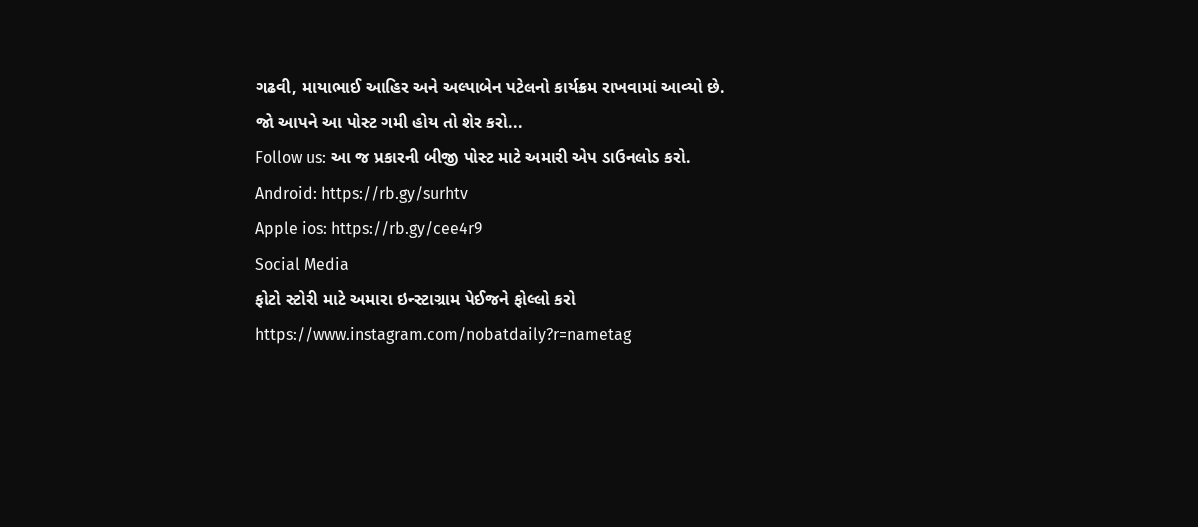ગઢવી, માયાભાઈ આહિર અને અલ્પાબેન પટેલનો કાર્યક્રમ રાખવામાં આવ્યો છે.
જો આપને આ પોસ્ટ ગમી હોય તો શેર કરો...
Follow us: આ જ પ્રકારની બીજી પોસ્ટ માટે અમારી એપ ડાઉનલોડ કરો.
Android: https://rb.gy/surhtv
Apple ios: https://rb.gy/cee4r9
Social Media
ફોટો સ્ટોરી માટે અમારા ઇન્સ્ટાગ્રામ પેઈજને ફોલ્લો કરો
https://www.instagram.com/nobatdaily?r=nametag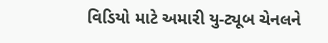વિડિયો માટે અમારી યુ-ટ્યૂબ ચેનલને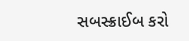સબસ્ક્રાઈબ કરો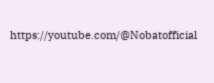https://youtube.com/@Nobatofficial